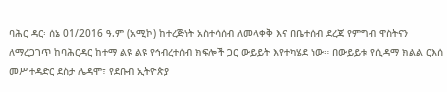ባሕር ዳር፡ ሰኔ 01/2016 ዓ.ም (አሚኮ) ከተረጅነት አስተሳሰብ ለመላቀቅ እና በቤተሰብ ደረጃ የምግብ ዋስትናን ለማረጋገጥ ከባሕርዳር ከተማ ልዩ ልዩ የኅብረተሰብ ክፍሎች ጋር ውይይት እየተካሄደ ነው። በውይይቱ የሲዳማ ክልል ርእሰ መሥተዳድር ደስታ ሌዳሞ፣ የደቡብ ኢትዮጵያ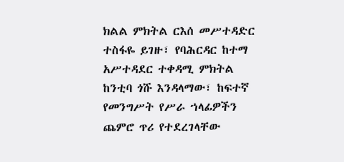ክልል ምክትል ርእሰ መሥተዳድር ተስፋዬ ይገዙ፣ የባሕርዳር ከተማ አሥተዳደር ተቀዳሚ ምክትል ከንቲባ ጎሹ እንዳላማው፣ ከፍተኛ የመንግሥት የሥራ ኀላፊዎችን ጨምሮ ጥሪ የተደረገላቸው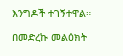እንግዶች ተገኝተዋል።

በመድረኩ መልዕክት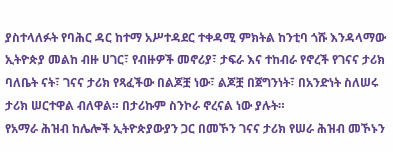ያስተላለፉት የባሕር ዳር ከተማ አሥተዳደር ተቀዳሚ ምክትል ከንቲባ ጎሹ እንዳላማው ኢትዮጵያ መልከ ብዙ ሀገር፣ የብዙዎች መኖሪያ፣ ታፍራ እና ተከብራ የኖረች የገናና ታሪክ ባለቤት ናት፣ ገናና ታሪክ የጻፈችው በልጆቿ ነው፣ ልጆቿ በጀግንነት፣ በአንድነት ስለሠሩ ታሪክ ሠርተዋል ብለዋል። በታሪኩም ስንኮራ ኖረናል ነው ያሉት።
የአማራ ሕዝብ ከሌሎች ኢትዮጵያውያን ጋር በመኾን ገናና ታሪክ የሠራ ሕዝብ መኾኑን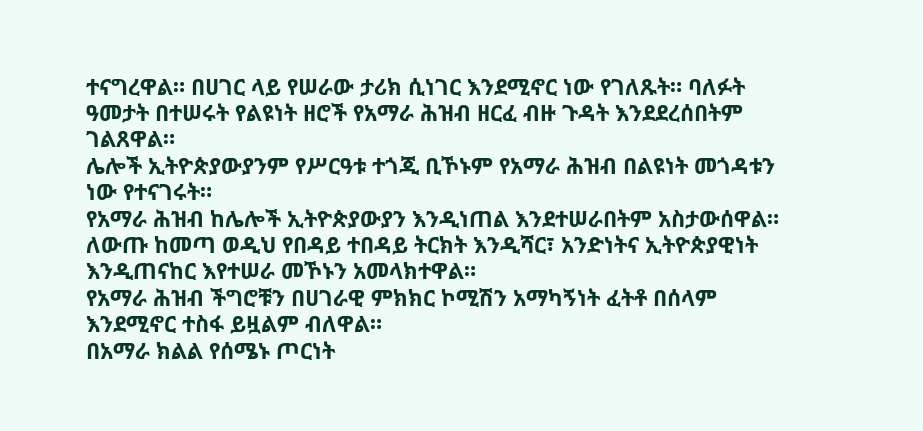ተናግረዋል። በሀገር ላይ የሠራው ታሪክ ሲነገር እንደሚኖር ነው የገለጹት። ባለፉት ዓመታት በተሠሩት የልዩነት ዘሮች የአማራ ሕዝብ ዘርፈ ብዙ ጉዳት እንደደረሰበትም ገልጸዋል።
ሌሎች ኢትዮጵያውያንም የሥርዓቱ ተጎጂ ቢኾኑም የአማራ ሕዝብ በልዩነት መጎዳቱን ነው የተናገሩት።
የአማራ ሕዝብ ከሌሎች ኢትዮጵያውያን እንዲነጠል እንደተሠራበትም አስታውሰዋል።
ለውጡ ከመጣ ወዲህ የበዳይ ተበዳይ ትርክት እንዲሻር፣ አንድነትና ኢትዮጵያዊነት እንዲጠናከር እየተሠራ መኾኑን አመላክተዋል።
የአማራ ሕዝብ ችግሮቹን በሀገራዊ ምክክር ኮሚሽን አማካኝነት ፈትቶ በሰላም እንደሚኖር ተስፋ ይዟልም ብለዋል።
በአማራ ክልል የሰሜኑ ጦርነት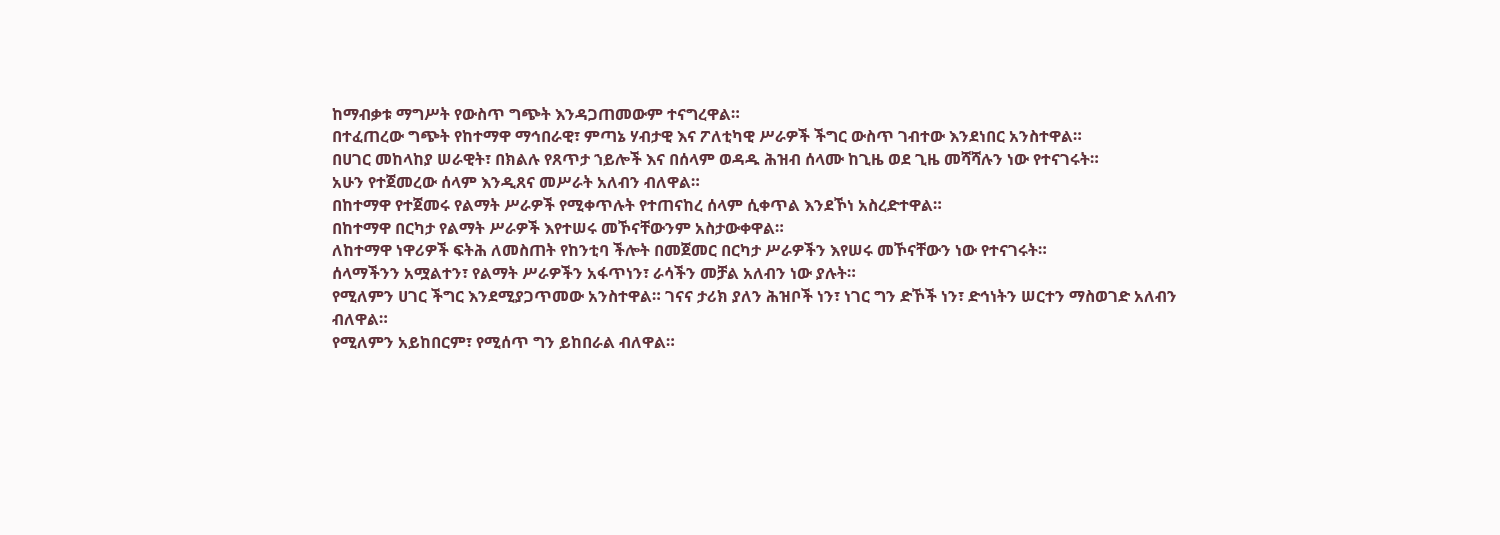ከማብቃቱ ማግሥት የውስጥ ግጭት እንዳጋጠመውም ተናግረዋል።
በተፈጠረው ግጭት የከተማዋ ማኅበራዊ፣ ምጣኔ ሃብታዊ እና ፖለቲካዊ ሥራዎች ችግር ውስጥ ገብተው እንደነበር አንስተዋል።
በሀገር መከላከያ ሠራዊት፣ በክልሉ የጸጥታ ኀይሎች እና በሰላም ወዳዱ ሕዝብ ሰላሙ ከጊዜ ወደ ጊዜ መሻሻሉን ነው የተናገሩት።
አሁን የተጀመረው ሰላም እንዲጸና መሥራት አለብን ብለዋል።
በከተማዋ የተጀመሩ የልማት ሥራዎች የሚቀጥሉት የተጠናከረ ሰላም ሲቀጥል እንደኾነ አስረድተዋል።
በከተማዋ በርካታ የልማት ሥራዎች እየተሠሩ መኾናቸውንም አስታውቀዋል።
ለከተማዋ ነዋሪዎች ፍትሕ ለመስጠት የከንቲባ ችሎት በመጀመር በርካታ ሥራዎችን እየሠሩ መኾናቸውን ነው የተናገሩት።
ሰላማችንን አሟልተን፣ የልማት ሥራዎችን አፋጥነን፣ ራሳችን መቻል አለብን ነው ያሉት።
የሚለምን ሀገር ችግር እንደሚያጋጥመው አንስተዋል። ገናና ታሪክ ያለን ሕዝቦች ነን፣ ነገር ግን ድኾች ነን፣ ድኅነትን ሠርተን ማስወገድ አለብን ብለዋል።
የሚለምን አይከበርም፣ የሚሰጥ ግን ይከበራል ብለዋል።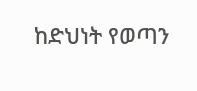ከድህነት የወጣን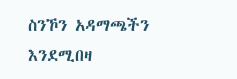ስንኾን አዳማጫችን እንደሚበዛ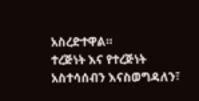አስረድተዋል።
ተረጅነት እና የተረጅነት አስተሳሰብን እናስወግዳለን፣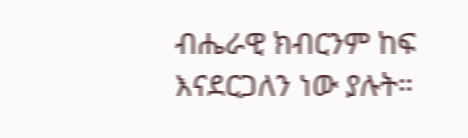ብሔራዊ ክብርንም ከፍ እናደርጋለን ነው ያሉት።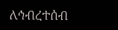ለኅብረተሰብ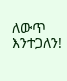ለውጥ እንተጋለን!